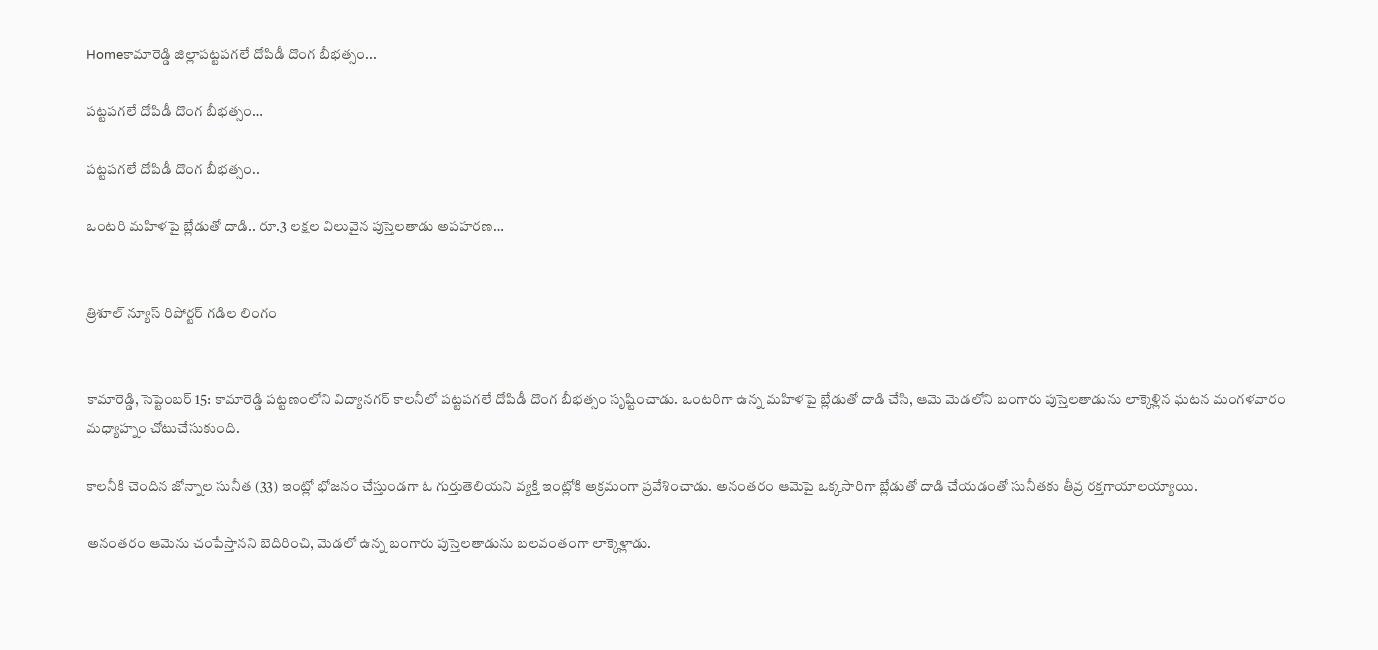Homeకామారెడ్డి జిల్లాపట్టపగలే దోపిడీ దొంగ బీభత్సం...

పట్టపగలే దోపిడీ దొంగ బీభత్సం…

పట్టపగలే దోపిడీ దొంగ బీభత్సం..

ఒంటరి మహిళపై బ్లేడుతో దాడి.. రూ.3 లక్షల విలువైన పుస్తెలతాడు అపహరణ…


త్రిశూల్ న్యూస్ రిపోర్టర్ గడిల లింగం


కామారెడ్డి, సెప్టెంబర్ 15: కామారెడ్డి పట్టణంలోని విద్యానగర్ కాలనీలో పట్టపగలే దోపిడీ దొంగ బీభత్సం సృష్టించాడు. ఒంటరిగా ఉన్న మహిళపై బ్లేడుతో దాడి చేసి, ఆమె మెడలోని బంగారు పుస్తెలతాడును లాక్కెళ్లిన ఘటన మంగళవారం మధ్యాహ్నం చోటుచేసుకుంది.

కాలనీకి చెందిన జోన్నాల సునీత (33) ఇంట్లో భోజనం చేస్తుండగా ఓ గుర్తుతెలియని వ్యక్తి ఇంట్లోకి అక్రమంగా ప్రవేశించాడు. అనంతరం ఆమెపై ఒక్కసారిగా బ్లేడుతో దాడి చేయడంతో సునీతకు తీవ్ర రక్తగాయాలయ్యాయి.

అనంతరం ఆమెను చంపేస్తానని బెదిరించి, మెడలో ఉన్న బంగారు పుస్తెలతాడును బలవంతంగా లాక్కెళ్లాడు.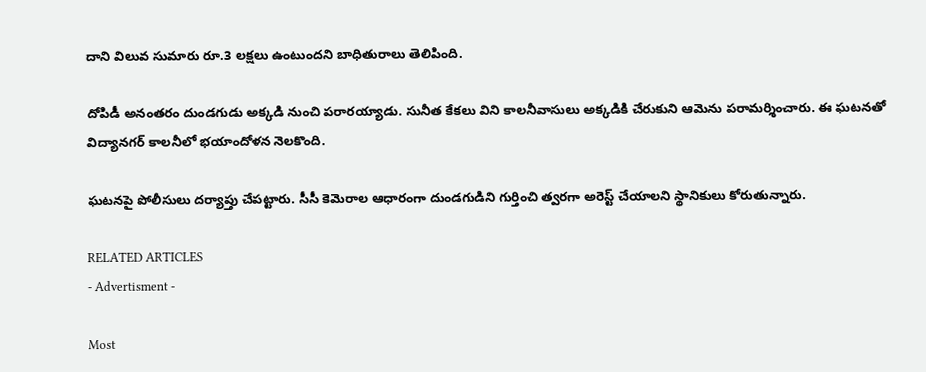దాని విలువ సుమారు రూ.3 లక్షలు ఉంటుందని బాధితురాలు తెలిపింది.

దోపిడీ అనంతరం దుండగుడు అక్కడి నుంచి పరారయ్యాడు. సునీత కేకలు విని కాలనీవాసులు అక్కడికి చేరుకుని ఆమెను పరామర్శించారు. ఈ ఘటనతో విద్యానగర్ కాలనీలో భయాందోళన నెలకొంది.

ఘటనపై పోలీసులు దర్యాప్తు చేపట్టారు. సీసీ కెమెరాల ఆధారంగా దుండగుడిని గుర్తించి త్వరగా అరెస్ట్ చేయాలని స్థానికులు కోరుతున్నారు.

RELATED ARTICLES
- Advertisment -

Most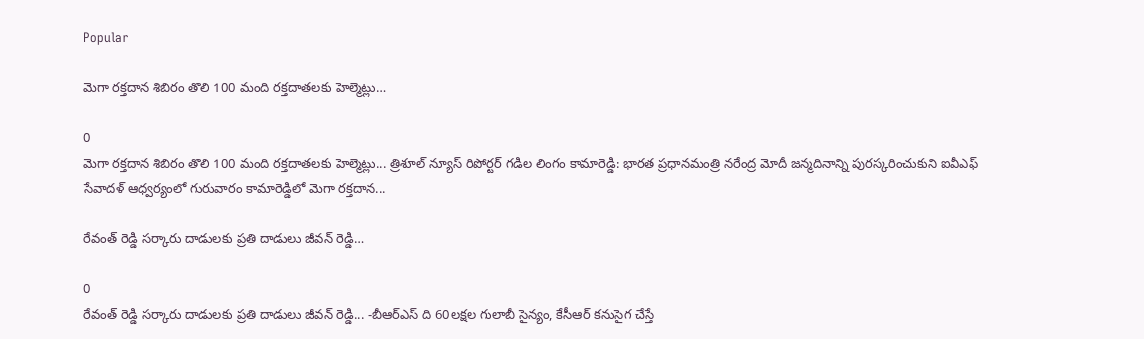Popular

మెగా రక్తదాన శిబిరం తొలి 100 మంది రక్తదాతలకు హెల్మెట్లు…

0
మెగా రక్తదాన శిబిరం తొలి 100 మంది రక్తదాతలకు హెల్మెట్లు... త్రిశూల్ న్యూస్ రిపోర్టర్ గడిల లింగం కామారెడ్డి: భారత ప్రధానమంత్రి నరేంద్ర మోదీ జన్మదినాన్ని పురస్కరించుకుని ఐవీఎఫ్ సేవాదళ్ ఆధ్వర్యంలో గురువారం కామారెడ్డిలో మెగా రక్తదాన...

రేవంత్ రెడ్డి సర్కారు దాడులకు ప్రతి దాడులు జీవన్ రెడ్డి…

0
రేవంత్ రెడ్డి సర్కారు దాడులకు ప్రతి దాడులు జీవన్ రెడ్డి... -బీఆర్ఎస్ ది 60లక్షల గులాబీ సైన్యం, కేసీఆర్ కనుసైగ చేస్తే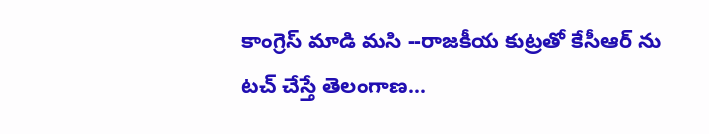కాంగ్రెస్ మాడి మసి --రాజకీయ కుట్రతో కేసీఆర్ ను టచ్ చేస్తే తెలంగాణ...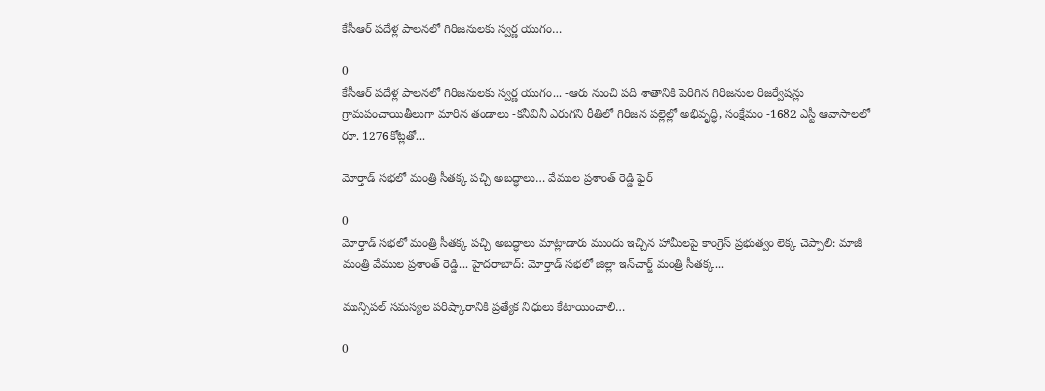కేసీఆర్ పదేళ్ల పాలనలో గిరిజనులకు స్వర్ణ యుగం…

0
కేసీఆర్ పదేళ్ల పాలనలో గిరిజనులకు స్వర్ణ యుగం... -ఆరు నుంచి పది శాతానికి పెరిగిన గిరిజనుల రిజర్వేషన్లు గ్రామపంచాయితీలుగా మారిన తండాలు -కనీవినీ ఎరుగని రీతిలో గిరిజన పల్లెల్లో అభివృద్ధి, సంక్షేమం -1682 ఎస్టీ ఆవాసాలలో రూ. 1276కోట్లతో...

మోర్తాడ్ సభలో మంత్రి సీతక్క పచ్చి అబద్ధాలు… వేముల ప్రశాంత్ రెడ్డి ఫైర్

0
మోర్తాడ్ సభలో మంత్రి సీతక్క పచ్చి అబద్ధాలు మాట్లాడారు ముందు ఇచ్చిన హామీలపై కాంగ్రెస్ ప్రభుత్వం లెక్క చెప్పాలి: మాజీ మంత్రి వేముల ప్రశాంత్ రెడ్డి... హైదరాబాద్: మోర్తాడ్ సభలో జిల్లా ఇన్‌చార్జ్ మంత్రి సీతక్క...

మున్సిపల్ సమస్యల పరిష్కారానికి ప్రత్యేక నిధులు కేటాయించాలి…

0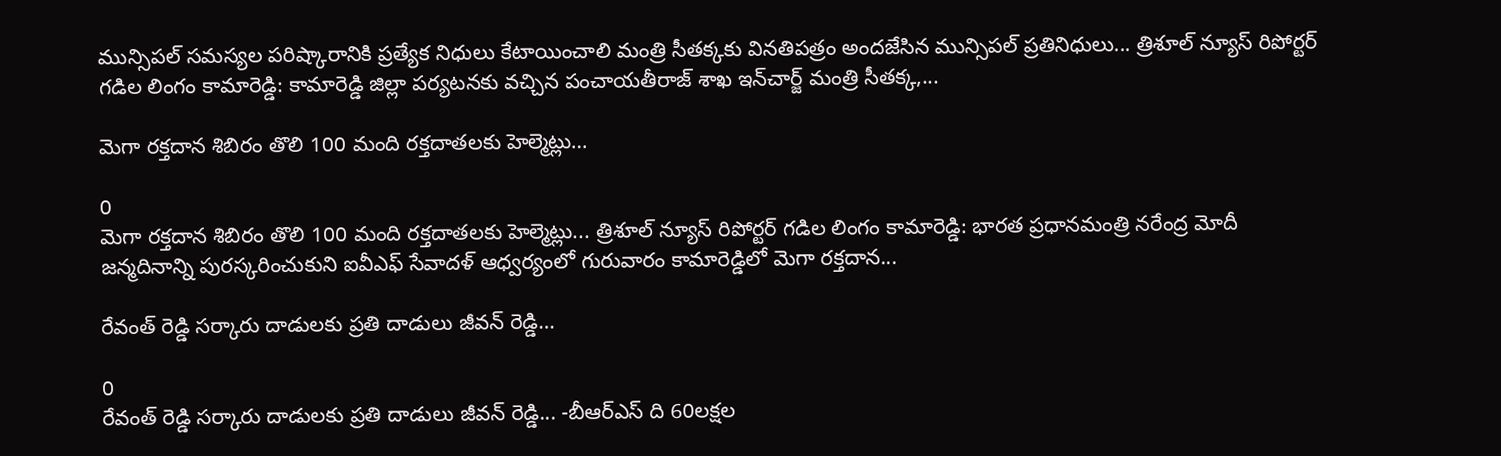మున్సిపల్ సమస్యల పరిష్కారానికి ప్రత్యేక నిధులు కేటాయించాలి మంత్రి సీతక్కకు వినతిపత్రం అందజేసిన మున్సిపల్ ప్రతినిధులు... త్రిశూల్ న్యూస్ రిపోర్టర్ గడిల లింగం కామారెడ్డి: కామారెడ్డి జిల్లా పర్యటనకు వచ్చిన పంచాయతీరాజ్ శాఖ ఇన్‌చార్జ్ మంత్రి సీతక్క,...

మెగా రక్తదాన శిబిరం తొలి 100 మంది రక్తదాతలకు హెల్మెట్లు…

0
మెగా రక్తదాన శిబిరం తొలి 100 మంది రక్తదాతలకు హెల్మెట్లు... త్రిశూల్ న్యూస్ రిపోర్టర్ గడిల లింగం కామారెడ్డి: భారత ప్రధానమంత్రి నరేంద్ర మోదీ జన్మదినాన్ని పురస్కరించుకుని ఐవీఎఫ్ సేవాదళ్ ఆధ్వర్యంలో గురువారం కామారెడ్డిలో మెగా రక్తదాన...

రేవంత్ రెడ్డి సర్కారు దాడులకు ప్రతి దాడులు జీవన్ రెడ్డి…

0
రేవంత్ రెడ్డి సర్కారు దాడులకు ప్రతి దాడులు జీవన్ రెడ్డి... -బీఆర్ఎస్ ది 60లక్షల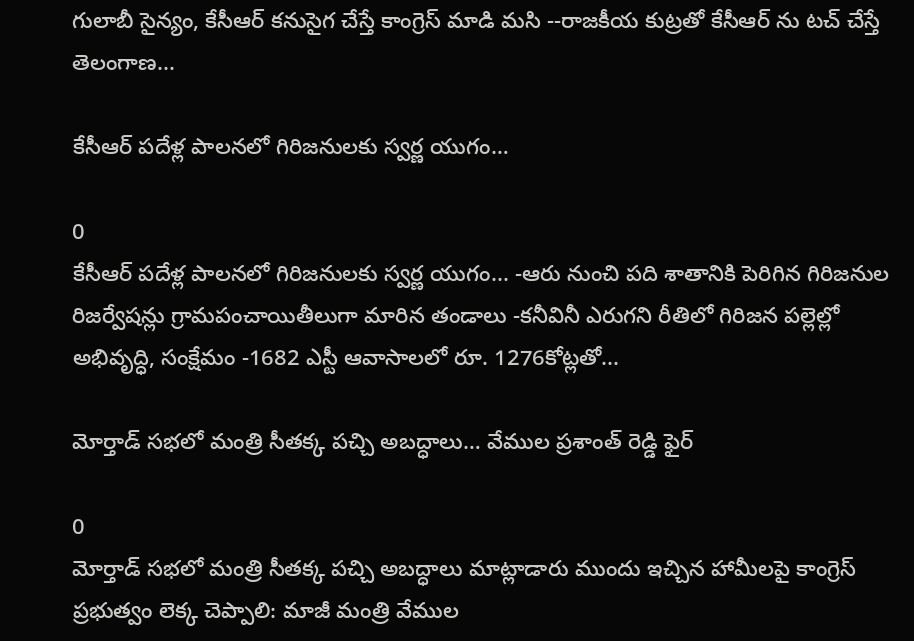గులాబీ సైన్యం, కేసీఆర్ కనుసైగ చేస్తే కాంగ్రెస్ మాడి మసి --రాజకీయ కుట్రతో కేసీఆర్ ను టచ్ చేస్తే తెలంగాణ...

కేసీఆర్ పదేళ్ల పాలనలో గిరిజనులకు స్వర్ణ యుగం…

0
కేసీఆర్ పదేళ్ల పాలనలో గిరిజనులకు స్వర్ణ యుగం... -ఆరు నుంచి పది శాతానికి పెరిగిన గిరిజనుల రిజర్వేషన్లు గ్రామపంచాయితీలుగా మారిన తండాలు -కనీవినీ ఎరుగని రీతిలో గిరిజన పల్లెల్లో అభివృద్ధి, సంక్షేమం -1682 ఎస్టీ ఆవాసాలలో రూ. 1276కోట్లతో...

మోర్తాడ్ సభలో మంత్రి సీతక్క పచ్చి అబద్ధాలు… వేముల ప్రశాంత్ రెడ్డి ఫైర్

0
మోర్తాడ్ సభలో మంత్రి సీతక్క పచ్చి అబద్ధాలు మాట్లాడారు ముందు ఇచ్చిన హామీలపై కాంగ్రెస్ ప్రభుత్వం లెక్క చెప్పాలి: మాజీ మంత్రి వేముల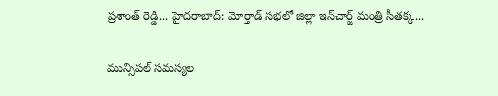ప్రశాంత్ రెడ్డి... హైదరాబాద్: మోర్తాడ్ సభలో జిల్లా ఇన్‌చార్జ్ మంత్రి సీతక్క...

మున్సిపల్ సమస్యల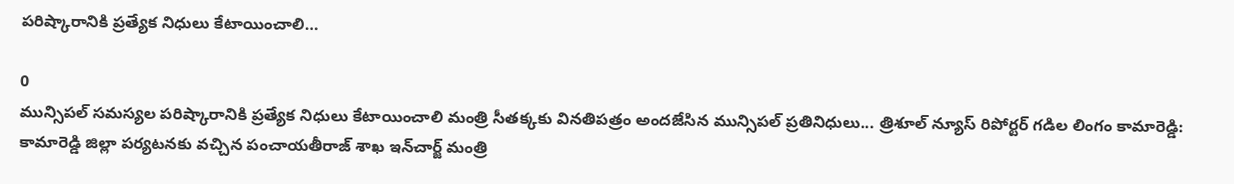పరిష్కారానికి ప్రత్యేక నిధులు కేటాయించాలి…

0
మున్సిపల్ సమస్యల పరిష్కారానికి ప్రత్యేక నిధులు కేటాయించాలి మంత్రి సీతక్కకు వినతిపత్రం అందజేసిన మున్సిపల్ ప్రతినిధులు... త్రిశూల్ న్యూస్ రిపోర్టర్ గడిల లింగం కామారెడ్డి: కామారెడ్డి జిల్లా పర్యటనకు వచ్చిన పంచాయతీరాజ్ శాఖ ఇన్‌చార్జ్ మంత్రి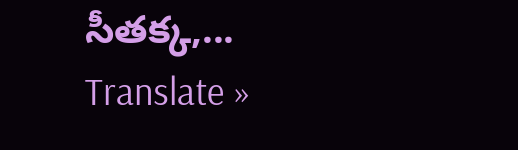సీతక్క,...
Translate »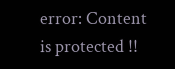error: Content is protected !!